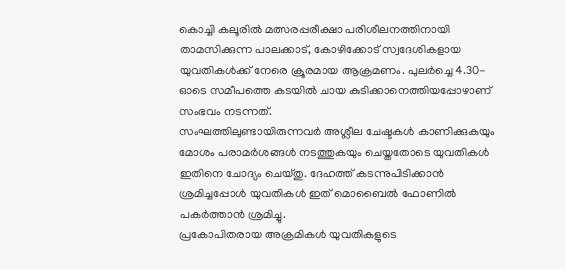കൊച്ചി കലൂരിൽ മത്സരപ്പരീക്ഷാ പരിശീലനത്തിനായി താമസിക്കുന്ന പാലക്കാട്, കോഴിക്കോട് സ്വദേശികളായ യുവതികൾക്ക് നേരെ ക്രൂരമായ ആക്രമണം. പുലർച്ചെ 4.30-ഓടെ സമീപത്തെ കടയിൽ ചായ കുടിക്കാനെത്തിയപ്പോഴാണ് സംഭവം നടന്നത്.
സംഘത്തിലുണ്ടായിരുന്നവർ അശ്ലീല ചേഷ്ടകൾ കാണിക്കുകയും മോശം പരാമർശങ്ങൾ നടത്തുകയും ചെയ്തതോടെ യുവതികൾ ഇതിനെ ചോദ്യം ചെയ്തു. ദേഹത്ത് കടന്നുപിടിക്കാൻ ശ്രമിച്ചപ്പോൾ യുവതികൾ ഇത് മൊബൈൽ ഫോണിൽ പകർത്താൻ ശ്രമിച്ചു.
പ്രകോപിതരായ അക്രമികൾ യുവതികളുടെ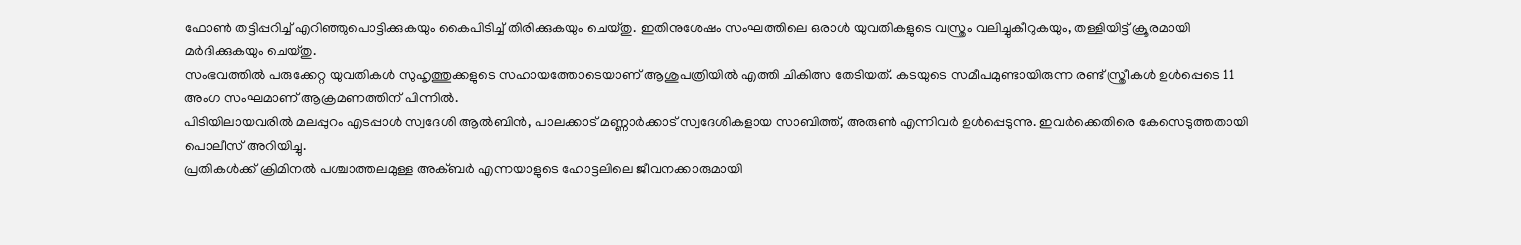ഫോൺ തട്ടിപ്പറിച്ച് എറിഞ്ഞുപൊട്ടിക്കുകയും കൈപിടിച്ച് തിരിക്കുകയും ചെയ്തു. ഇതിനുശേഷം സംഘത്തിലെ ഒരാൾ യുവതികളുടെ വസ്ത്രം വലിച്ചുകീറുകയും, തള്ളിയിട്ട് ക്രൂരമായി മർദിക്കുകയും ചെയ്തു.
സംഭവത്തിൽ പരുക്കേറ്റ യുവതികൾ സുഹൃത്തുക്കളുടെ സഹായത്തോടെയാണ് ആശുപത്രിയിൽ എത്തി ചികിത്സ തേടിയത്. കടയുടെ സമീപമുണ്ടായിരുന്ന രണ്ട് സ്ത്രീകൾ ഉൾപ്പെടെ 11 അംഗ സംഘമാണ് ആക്രമണത്തിന് പിന്നിൽ.
പിടിയിലായവരിൽ മലപ്പുറം എടപ്പാൾ സ്വദേശി ആൽബിൻ, പാലക്കാട് മണ്ണാർക്കാട് സ്വദേശികളായ സാബിത്ത്, അരുൺ എന്നിവർ ഉൾപ്പെടുന്നു. ഇവർക്കെതിരെ കേസെടുത്തതായി പൊലീസ് അറിയിച്ചു.
പ്രതികൾക്ക് ക്രിമിനൽ പശ്ചാത്തലമുള്ള അക്ബർ എന്നയാളുടെ ഹോട്ടലിലെ ജീവനക്കാരുമായി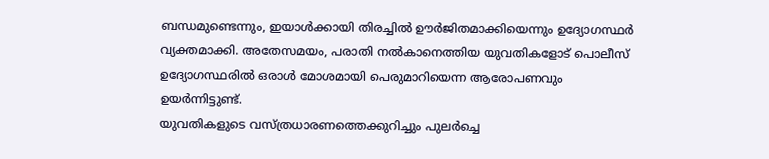ബന്ധമുണ്ടെന്നും, ഇയാൾക്കായി തിരച്ചിൽ ഊർജിതമാക്കിയെന്നും ഉദ്യോഗസ്ഥർ വ്യക്തമാക്കി. അതേസമയം, പരാതി നൽകാനെത്തിയ യുവതികളോട് പൊലീസ് ഉദ്യോഗസ്ഥരിൽ ഒരാൾ മോശമായി പെരുമാറിയെന്ന ആരോപണവും ഉയർന്നിട്ടുണ്ട്.
യുവതികളുടെ വസ്ത്രധാരണത്തെക്കുറിച്ചും പുലർച്ചെ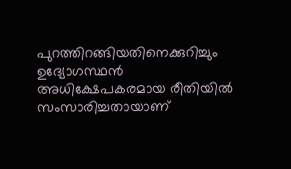പുറത്തിറങ്ങിയതിനെക്കുറിച്ചും ഉദ്യോഗസ്ഥൻ അധിക്ഷേപകരമായ രീതിയിൽ സംസാരിച്ചതായാണ്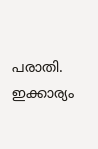പരാതി. ഇക്കാര്യം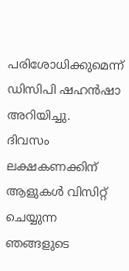പരിശോധിക്കുമെന്ന് ഡിസിപി ഷഹൻഷാ അറിയിച്ചു.
ദിവസം ലക്ഷകണക്കിന് ആളുകൾ വിസിറ്റ് ചെയ്യുന്ന ഞങ്ങളുടെ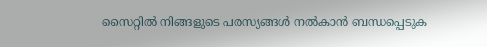സൈറ്റിൽ നിങ്ങളുടെ പരസ്യങ്ങൾ നൽകാൻ ബന്ധപ്പെടുക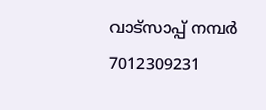വാട്സാപ്പ് നമ്പർ 7012309231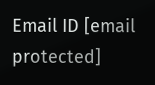Email ID [email protected]